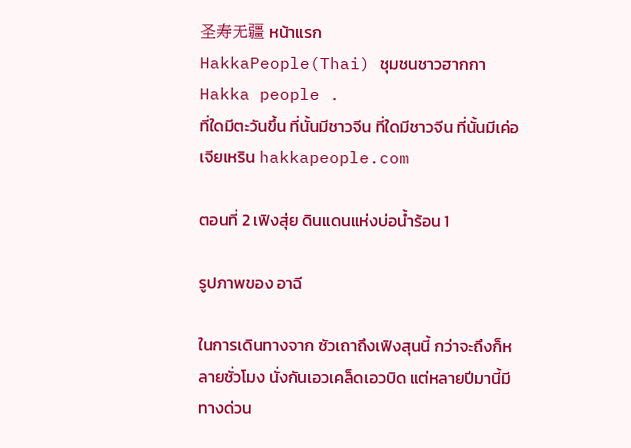圣寿无疆 หน้าแรก
HakkaPeople(Thai) ชุมชนชาวฮากกา Hakka people .
ที่ใดมีตะวันขึ้น ที่นั้นมีชาวจีน ที่ใดมีชาวจีน ที่นั้นมีเค่อเจียเหริน hakkapeople.com

ตอนที่ 2 เฟิงสุ่ย ดินแดนแห่งบ่อน้ำร้อน 1

รูปภาพของ อาฉี

ในการเดินทางจาก ซัวเถาถึงเฟิงสุนนี้ กว่าจะถึงก็หลายชั่วโมง นั่งกันเอวเคล็ดเอวบิด แต่หลายปีมานี้มีทางด่วน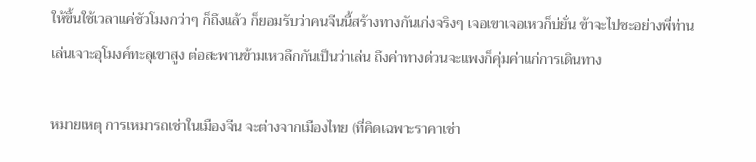ให้ขึ้นใช้เวลาแค่ชัวโมงกว่าๆ ก็ถึงแล้ว ก็ยอมรับว่าคนจีนนี้สร้างทางกันเก่งจริงๆ เจอเขาเจอเหวก็บ่ยั่น ข้าจะไปซะอย่างพี่ท่านเล่นเจาะอุโมงค์ทะลุเขาสูง ต่อสะพานข้ามเหวลึกกันเป็นว่าเล่น ถึงค่าทางด่วนจะแพงก็คุ่มค่าแก่การเดินทาง

หมายเหตุ การเหมารถเช่าในเมืองจีน จะต่างจากเมืองไทย (ที่คิดเฉพาะราคาเช่า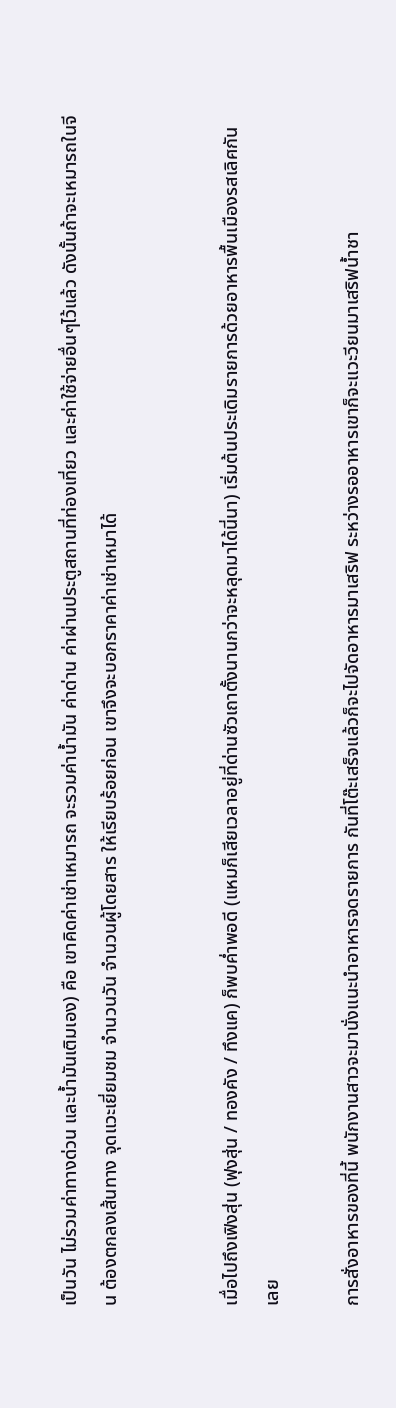เป็นวัน ไม่รวมค่าทางด่วน และน้ำมันเติมเอง) คือ เขาคิดค่าเช่าเหมารถ จะรวมค่าน้ำมัน ค่าด่าน ค่าผ่านประตูสถานที่ท่องเที่ยว และค่าใช้จ่ายอื่นๆไว้แล้ว ดังนั้นถ้าจะเหมารถในจีน ต้องตกลงเส้นทาง จุดแวะเยี่ยมชม จำนวนวัน จำนวนผู้โดยสาร ให้เรียบร้อยก่อน เขาจึงจะบอกราคาค่าเช่าเหมาได้


เมื่อไปถึงเฟิงสุ่น (ฟุงสุ่น / ทองคัง / ทึงแค) ก็พบค่ำพอดี (แหมก็เสียเวลาอยู่ที่ด่านซัวเถาตั้งนานกว่าจะหลุดมาได้นี่นา) เริ่มต้นประเดิมรายการด้วยอาหารพื้นเมืองรสเลิศกันเลย

การสั่งอาหารของที่นี้ พนักงานสาวจะมานั่งแนะนำอาหารจดรายการ กันที่โต๊ะเสร็จแล้วก็จะไปจัดอาหารมาเสริฟ ระหว่างรออาหารเขาก็จะแวะวียนมาเสริฟน้ำชา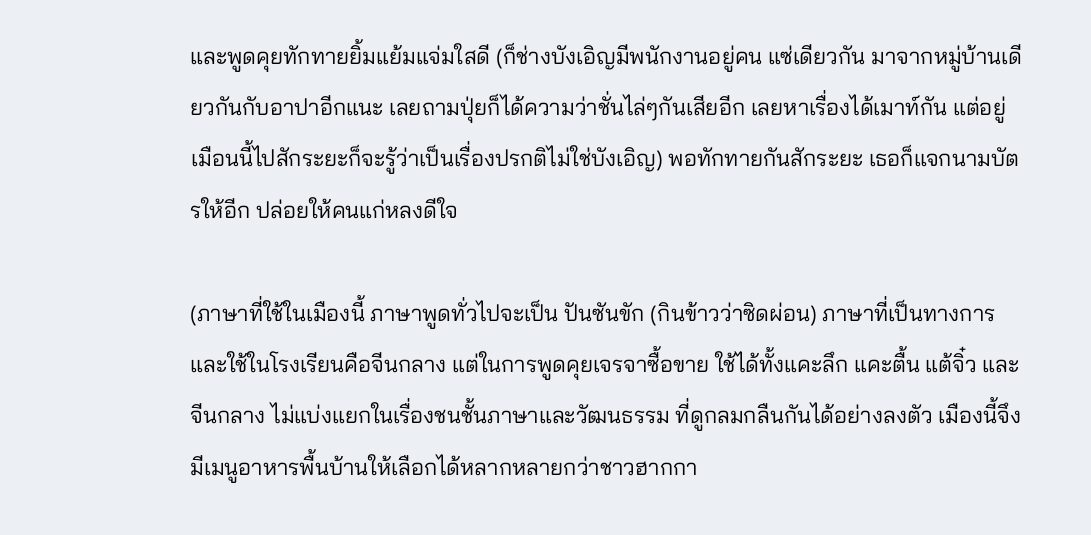และพูดคุยทักทายยิ้มแย้มแจ่มใสดี (ก็ช่างบังเอิญมีพนักงานอยู่คน แซ่เดียวกัน มาจากหมู่บ้านเดียวกันกับอาปาอีกแนะ เลยถามปุ่ยก็ได้ความว่าชั่นไล่ๆกันเสียอีก เลยหาเรื่องได้เมาท์กัน แต่อยู่เมือนนี้ไปสักระยะก็จะรู้ว่าเป็นเรื่องปรกติไม่ใช่บังเอิญ) พอทักทายกันสักระยะ เธอก็แจกนามบัตรให้อีก ปล่อยให้คนแก่หลงดีใจ

(ภาษาที่ใช้ในเมืองนี้ ภาษาพูดทั่วไปจะเป็น ปันซันขัก (กินข้าวว่าซิดผ่อน) ภาษาที่เป็นทางการและใช้ในโรงเรียนคือจีนกลาง แต่ในการพูดคุยเจรจาซื้อขาย ใช้ได้ทั้งแคะลึก แคะตื้น แต้จิ๋ว และจีนกลาง ไม่แบ่งแยกในเรื่องชนชั้นภาษาและวัฒนธรรม ที่ดูกลมกลืนกันได้อย่างลงตัว เมืองนี้จึงมีเมนูอาหารพื้นบ้านให้เลือกได้หลากหลายกว่าชาวฮากกา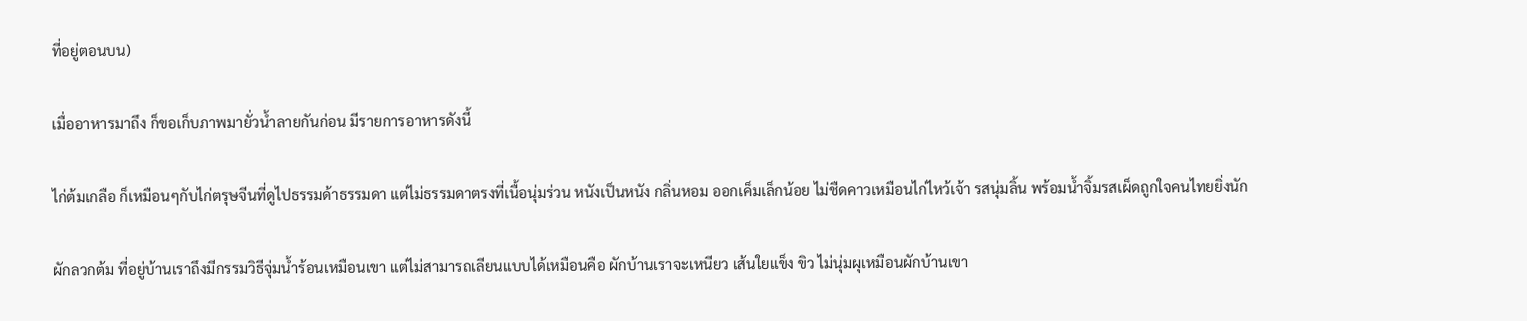ที่อยู่ตอนบน)

เมื่ออาหารมาถึง ก็ขอเก็บภาพมายั่วน้ำลายกันก่อน มีรายการอาหารดังนี้

ไก่ต้มเกลือ ก็เหมือนๆกับไก่ตรุษจีนที่ดูไปธรรมด้าธรรมดา แต่ไม่ธรรมดาตรงที่เนื้อนุ่มร่วน หนังเป็นหนัง กลิ่นหอม ออกเค็มเล็กน้อย ไม่ชืดคาวเหมือนไก่ไหว้เจ้า รสนุ่มลิ้น พร้อมน้ำจิ้มรสเผ็ดถูกใจคนไทยยิ่งนัก

ผักลวกต้ม ที่อยู่บ้านเราถึงมีกรรมวิธีจุ่มน้ำร้อนเหมือนเขา แต่ไม่สามารถเลียนแบบได้เหมือนคือ ผักบ้านเราจะเหนียว เส้นใยแข็ง ขิว ไม่นุ่มผุเหมือนผักบ้านเขา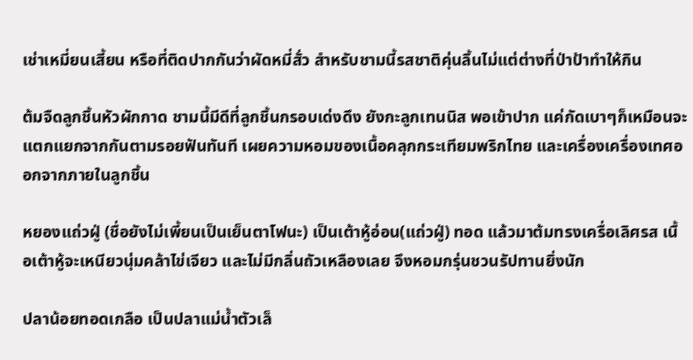เช่าเหมี่ยนเสี้ยน หรือที่ติดปากกันว่าผัดหมี่สั่ว สำหรับชามนี้รสชาติคุ่นลิ้นไม่แต่ต่างที่ป่าป้าทำให้กิน

ต้มจืดลูกชิ้นหัวผักกาด ชามนี้มีดีที่ลูกชิ้นกรอบเด่งดึง ยังกะลูกเทนนิส พอเข้าปาก แค่กัดเบาๆก็เหมือนจะแตกแยกจากกันตามรอยฟันทันที เผยความหอมของเนื้อคลุกกระเทียมพริกไทย และเครื่องเครื่องเทศออกจากภายในลูกชิ้น

หยองแถ่วฝู่ (ชื่อยังไม่เพี้ยนเป็นเย็นตาโฟนะ) เป็นเต้าหู้อ่อน(แถ่วฝู่) ทอด แล้วมาต้มทรงเครื่อเลิศรส เนื้อเต้าหู้จะเหนียวนุ่มคล้าไข่เจียว และไม่มีกลิ่นถัวเหลืองเลย จึงหอมกรุ่นชวนรัปทานยิ่งนัก

ปลาน้อยทอดเกลือ เป็นปลาแม่น้ำตัวเล็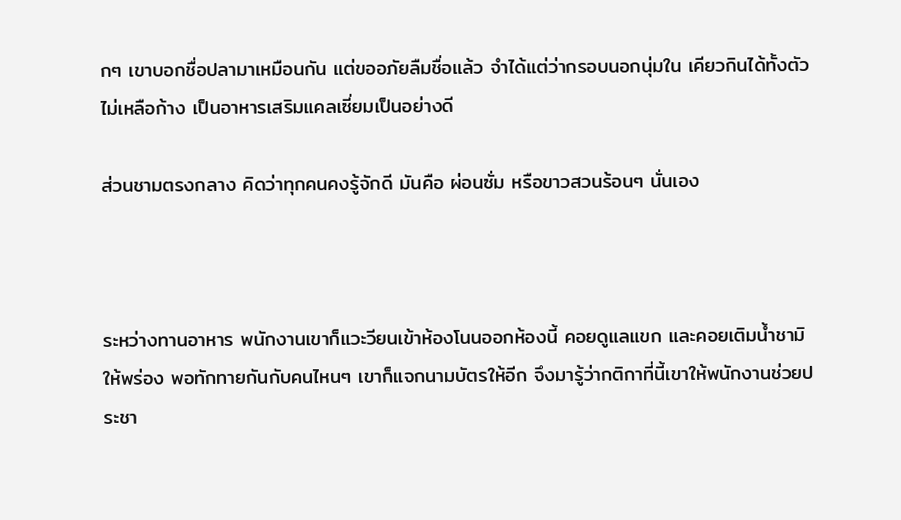กๆ เขาบอกชื่อปลามาเหมือนกัน แต่ขออภัยลืมชื่อแล้ว จำได้แต่ว่ากรอบนอกนุ่มใน เคียวกินได้ทั้งตัวไม่เหลือก้าง เป็นอาหารเสริมแคลเซี่ยมเป็นอย่างดี

ส่วนชามตรงกลาง คิดว่าทุกคนคงรู้จักดี มันคือ ผ่อนซั่ม หรือขาวสวนร้อนๆ นั่นเอง



ระหว่างทานอาหาร พนักงานเขาก็แวะวียนเข้าห้องโนนออกห้องนี้ คอยดูแลแขก และคอยเติมน้ำชามิให้พร่อง พอทักทายกันกับคนไหนๆ เขาก็แจกนามบัตรให้อีก จึงมารู้ว่ากติกาที่นี้เขาให้พนักงานช่วยประชา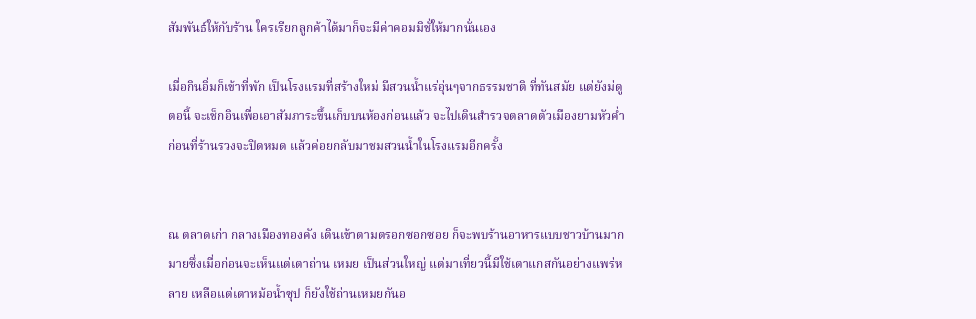สัมพันธ์ให้กับร้าน ใครเรียกลูกค้าได้มาก็จะมีค่าคอมมิชั่ให้มากนั่นเอง

เมื่อกินอิ่มก็เข้าที่พัก เป็นโรงแรมที่สร้างใหม่ มีสวนน้ำแร่อุ่นๆจากธรรมชาติ ที่ทันสมัย แต่ยังม่ดูตอนี้ จะเช็กอินเพื่อเอาสัมภาระขึ้นเก็บบนห้องก่อนแล้ว จะไปเดินสำรวจตลาดตัวเมืองยามหัวค่ำก่อนที่ร้านรวงจะปิดหมด แล้วค่อยกลับมาชมสวนน้ำในโรงแรมอีกครั้ง


ณ ตลาดเก่า กลางเมืองทองคัง เดินเข้าตามตรอกซอกซอย ก็จะพบร้านอาหารแบบชาวบ้านมากมายซึ่งเมื่อก่อนจะเห็นแต่เตาถ่าน เหมย เป็นส่วนใหญ่ แต่มาเที่ยวนี้มีใช้เตาแกสกันอย่างแพร่หลาย เหลือแต่เตาหม้อน้ำซุป ก็ยังใช้ถ่านเหมยกันอ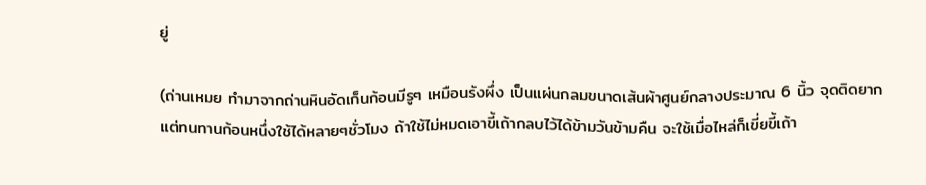ยู่

(ถ่านเหมย ทำมาจากถ่านหินอัดเก็นก้อนมีรูๆ เหมือนรังผึ่ง เป็นแผ่นกลมขนาดเส้นผ้าศูนย์กลางประมาณ 6 นิ้ว จุดติดยาก แต่ทนทานก้อนหนึ่งใช้ได้หลายๆชั่วโมง ถ้าใช้ไม่หมดเอาขี้เถ้ากลบไว้ได้ข้ามวันข้ามคืน จะใช้เมื่อไหล่ก็เขี่ยขี้เถ้า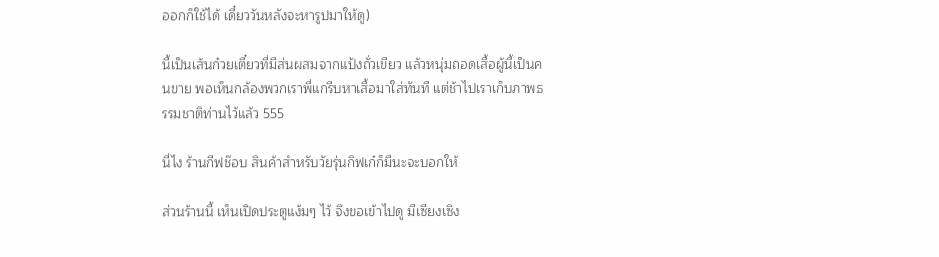ออกก็ใช้ได้ เดี๋ยววันหลังจะหารูปมาให้ดู)

นี้เป็นเส้นก๋วยเตี๋ยวที่มีส่นผสมจากแป้งถั่วเขียว แล้วหนุ่มถอดเสื้อผู้นี้เป็นคนขาย พอเห็นกล้องพวกเราพี่แกรีบหาเสื้อมาใส่ทันที แต่ช้าไปเราเก็บภาพธรรมชาติท่านไว้แล้ว 555

นี่ไง ร้านกีฟช๊อบ สินค้าสำหรับวัยรุ่นกิฟเก๋ก็มีนะจะบอกให้

ส่วนร้านนี้ เห็นเปิดประตูแง้มๆ ไว้ จึงขอเข้าไปดู มีเซียงเซิง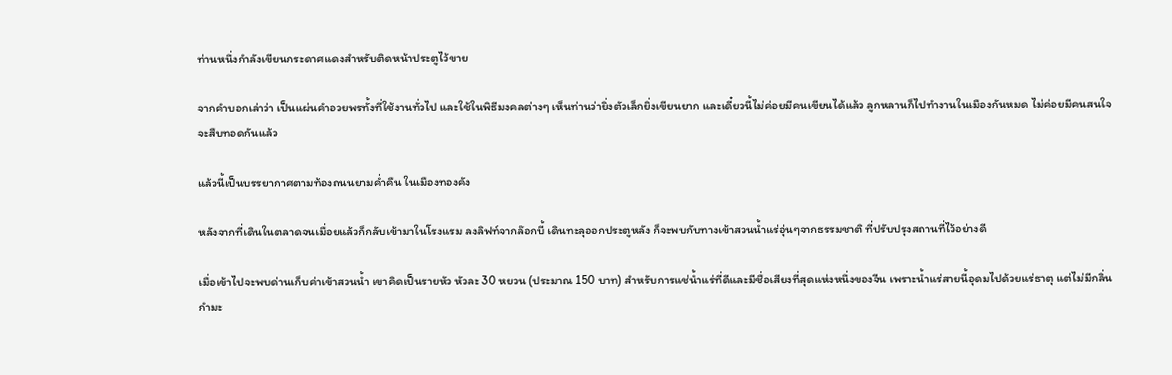ท่านหนึ่งกำลังเขียนกระดาศแดงสำหรับติดหน้าประตูไว้ขาย

จากคำบอกเล่าว่า เป็นแผ่นคำอวยพรทั้งที่ใช้งานทั่วไป และใช้ในพิธีมงคลต่างๆ เห็นท่านว่ายิ่งตัวเล็กยิ่งเขียนยาก และเดี๋ยวนี้ไม่ค่อยมีคนเขียนได้แล้ว ลูกหลานก็ไปทำงานในเมืองกันหมด ไม่ค่อยมีคนสนใจจะสืบทอดกันแล้ว

แล้วนี้เป็นบรรยากาศตามท้องถนนยามค่ำคืน ในเมืองทองคัง

หลังจากที่เดินในตลาดจนเมื่อยแล้วก็กลับเข้ามาในโรงแรม ลงลิฟท์จากล๊อกบี้ เดินทะลุออกประตูหลัง ก็จะพบกับทางเข้าสวนน้ำแร่อุ่นๆจากธรรมชาติ ที่ปรับปรุงสถานที่ไว้อย่างดี

เมื่อเข้าไปจะพบด่านเก็บค่าเข้าสวนน้ำ เขาคิดเป็นรายหัว หัวละ 30 หยวน (ประมาณ 150 บาท) สำหรับการแช่น้ำแร่ที่ดีและมีชื่อเสียงที่สุดแห่งหนึ่งของจีน เพราะน้ำแร่สายนี้อุดมไปด้วยแร่ธาตุ แต่ไม่มีกลิ่นกำมะ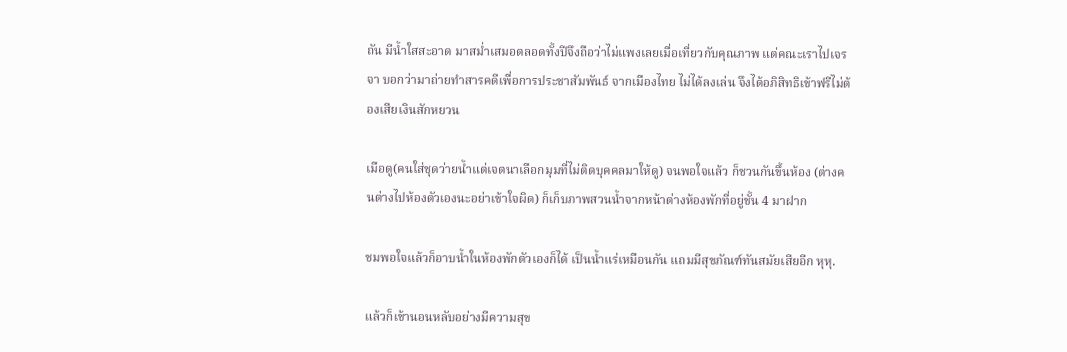ถัน มีน้ำใสสะอาด มาสม่ำเสมอตลอดทั้งปีจึงถือว่าไม่แพงเลยเมื่อเที่ยวกับคุณภาพ แต่คณะเราไปเจรจา บอกว่ามาถ่ายทำสารคดีเพื่อการประชาสัมพันธ์ จากเมืองไทย ไม่ได้ลงเล่น จึงได้อภิสิทธิเข้าฟรีไม่ต้องเสียเงินสักหยวน

เมือดู(คนใส่ชุดว่ายน้ำแต่เจตนาเลือกมุมที่ไม่ติดบุคคลมาให้ดู) จนพอใจแล้ว ก็ชวนกันขึ้นห้อง (ต่างคนต่างไปห้องตัวเองนะอย่าเข้าใจผิด) ก็เก็บภาพสวนน้ำจากหน้าต่างห้องพักที่อยู่ชั้น 4 มาฝาก

ชมพอใจแล้วก็อาบน้ำในห้องพักตัวเองก็ได้ เป็นน้ำแร่เหมือนกัน แถมมีสุขภัณฑ์ทันสมัยเสียอีก หุหุ.

แล้วก็เข้านอนหลับอย่างมีความสุข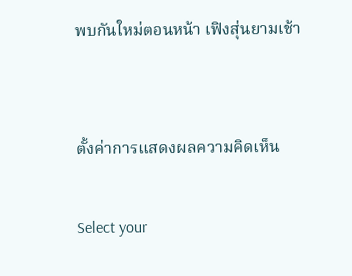พบกันใหม่ตอนหน้า เฟิงสุ่นยามเช้า


ตั้งค่าการแสดงผลความคิดเห็น

Select your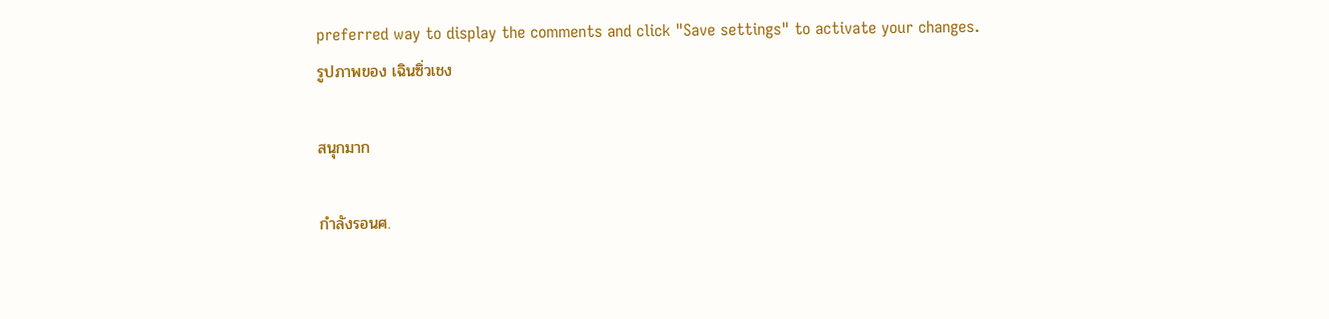preferred way to display the comments and click "Save settings" to activate your changes.
รูปภาพของ เฉินซิ่วเชง

สนุกมาก

กำลังรอนศ.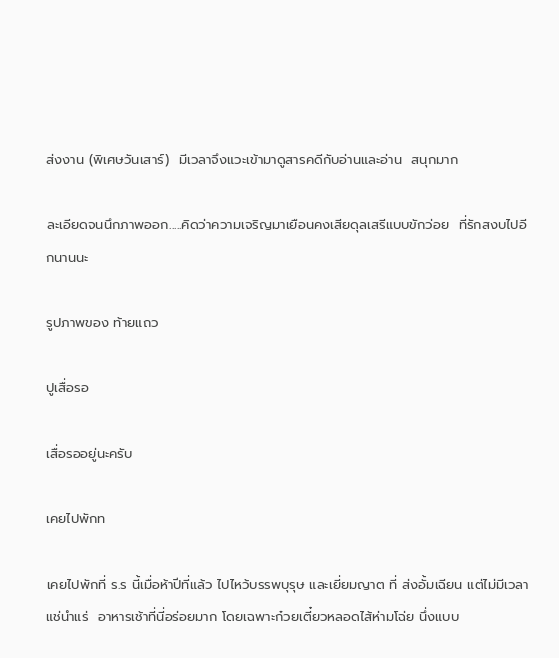ส่งงาน (พิเศษวันเสาร์)  มีเวลาจึงแวะเข้ามาดูสารคดีกับอ่านและอ่าน  สนุกมาก

ละเอียดจนนึกภาพออก.....คิดว่าความเจริญมาเยือนคงเสียดุลเสรีแบบขักว่อย  ที่รักสงบไปอีกนานนะ

รูปภาพของ ท้ายแถว

ปูเสื่อรอ

เสื่อรออยู่นะครับ

เคยไปพักท

เคยไปพักที่ ร.ร นี้เมื่อห้าปีที่แล้ว ไปไหว้บรรพบุรุษ และเยี่ยมญาต ที่ ส่งอั้มเฉียน แต่ไม่มีเวลาแช่นำแร่  อาหารเช้าที่นี่อร่อยมาก โดยเฉพาะก๋วยเตี๋ยวหลอดไส้ห่ามโฉ่ย นึ่งแบบ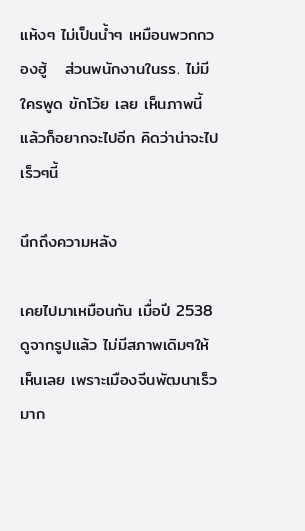แห้งๆ ไม่เป็นน้ำๆ เหมือนพวกกวองฮู้   ส่วนพนักงานในรร. ไม่มีใครพูด ขักโว้ย เลย เห็นภาพนี้แล้วก็อยากจะไปอีก คิดว่าน่าจะไปเร็วๆนี้

นึกถึงความหลัง

เคยไปมาเหมือนกัน เมื่อปี 2538 ดูจากรูปแล้ว ไม่มีสภาพเดิมๆให้เห็นเลย เพราะเมืองจีนพัฒนาเร็วมาก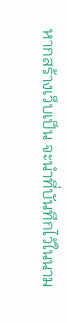หากสร้างเว็บเป็น จะนำที่บันทึกไว้ในนาม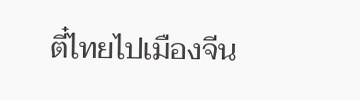ตี๋ไทยไปเมืองจีน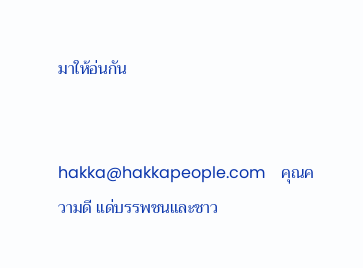มาให้อ่นกัน


hakka@hakkapeople.com    คุณความดี แด่บรรพชนและชาว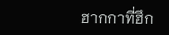ฮากกาที่ฮึก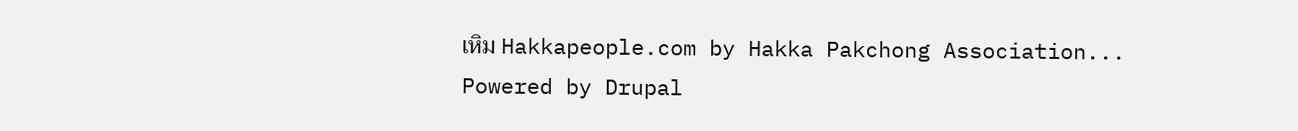เหิม Hakkapeople.com by Hakka Pakchong Association... Powered by Drupal